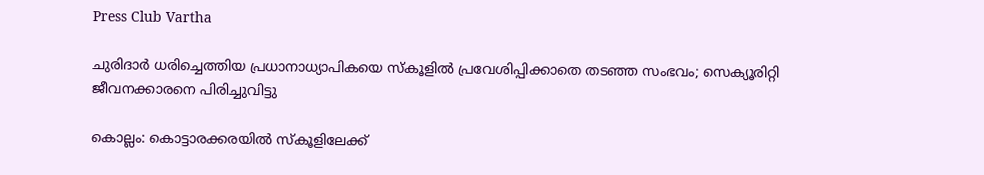Press Club Vartha

ചുരിദാര്‍ ധരിച്ചെത്തിയ പ്രധാനാധ്യാപികയെ സ്‌കൂളില്‍ പ്രവേശിപ്പിക്കാതെ തടഞ്ഞ സംഭവം; സെക്യൂരിറ്റി ജീവനക്കാരനെ പിരിച്ചുവിട്ടു

കൊല്ലം: കൊട്ടാരക്കരയില്‍ സ്‌കൂളിലേക്ക്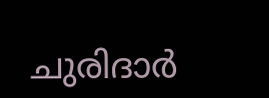ചുരിദാര്‍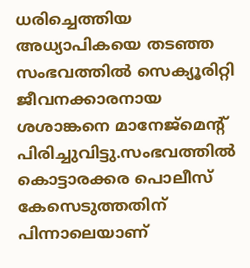ധരിച്ചെത്തിയ അധ്യാപികയെ തടഞ്ഞ സംഭവത്തില്‍ സെക്യൂരിറ്റി ജീവനക്കാരനായ ശശാങ്കനെ മാനേജ്‌മെന്റ് പിരിച്ചുവിട്ടു.സംഭവത്തില്‍ കൊട്ടാരക്കര പൊലീസ് കേസെടുത്തതിന് പിന്നാലെയാണ്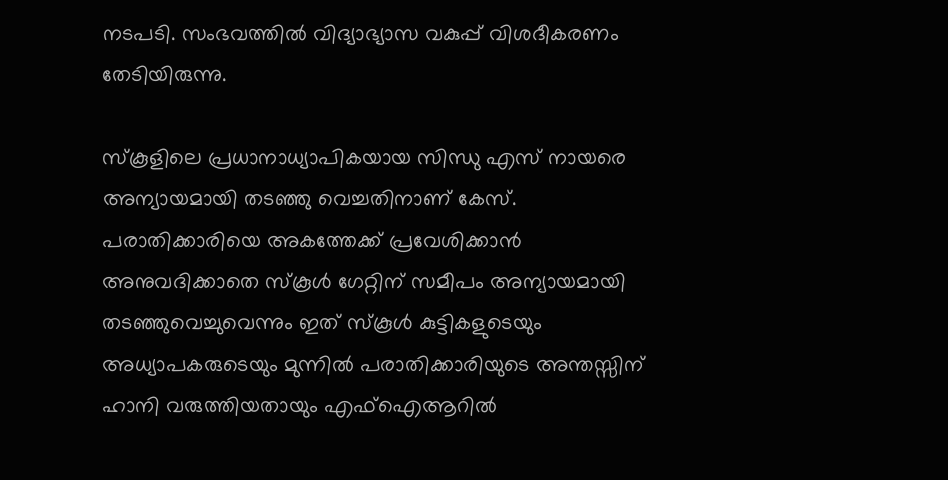നടപടി. സംഭവത്തില്‍ വിദ്യാഭ്യാസ വകുപ്പ് വിശദീകരണം തേടിയിരുന്നു.

സ്‌കൂളിലെ പ്രധാനാധ്യാപികയായ സിന്ധു എസ് നായരെ അന്യായമായി തടഞ്ഞു വെച്ചതിനാണ് കേസ്. പരാതിക്കാരിയെ അകത്തേക്ക് പ്രവേശിക്കാന്‍ അനുവദിക്കാതെ സ്‌കൂള്‍ ഗേറ്റിന് സമീപം അന്യായമായി തടഞ്ഞുവെച്ചുവെന്നും ഇത് സ്‌കൂള്‍ കുട്ടികളുടെയും അധ്യാപകരുടെയും മുന്നില്‍ പരാതിക്കാരിയുടെ അന്തസ്സിന് ഹാനി വരുത്തിയതായും എഫ്‌ഐആറില്‍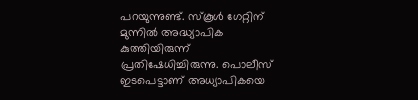പറയുന്നുണ്ട്. സ്‌കൂള്‍ ഗേറ്റിന് മുന്നില്‍ അദ്ധ്യാപിക കുത്തിയിരുന്ന് പ്രതിഷേധിച്ചിരുന്നു. പൊലീസ് ഇടപെട്ടാണ് അധ്യാപികയെ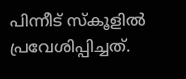പിന്നീട് സ്‌കൂളില്‍ പ്രവേശിപ്പിച്ചത്.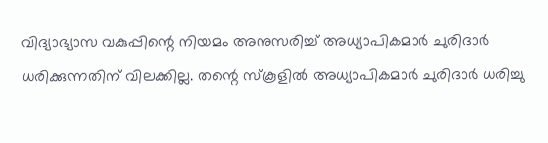വിദ്യാഭ്യാസ വകുപ്പിന്റെ നിയമം അനുസരിച്ച് അധ്യാപികമാര്‍ ചുരിദാര്‍ ധരിക്കുന്നതിന് വിലക്കില്ല. തന്റെ സ്‌കൂളില്‍ അധ്യാപികമാര്‍ ചുരിദാര്‍ ധരിച്ചു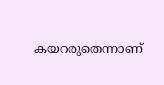കയറരുതെന്നാണ്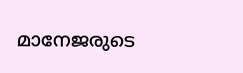മാനേജരുടെ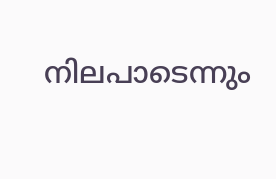നിലപാടെന്നും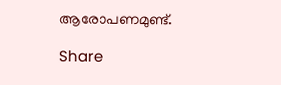ആരോപണമുണ്ട്.

Share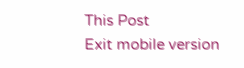This Post
Exit mobile version